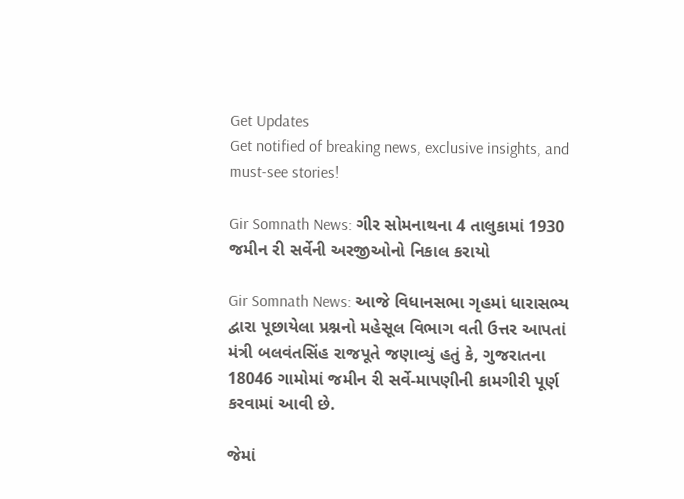Get Updates
Get notified of breaking news, exclusive insights, and must-see stories!

Gir Somnath News: ગીર સોમનાથના 4 તાલુકામાં 1930 જમીન રી સર્વેની અરજીઓનો નિકાલ કરાયો

Gir Somnath News: આજે વિધાનસભા ગૃહમાં ધારાસભ્ય દ્વારા પૂછાયેલા પ્રશ્નનો મહેસૂલ વિભાગ વતી ઉત્તર આપતાં મંત્રી બલવંતસિંહ રાજપૂતે જણાવ્યું હતું કે, ગુજરાતના 18046 ગામોમાં જમીન રી સર્વે-માપણીની કામગીરી પૂર્ણ કરવામાં આવી છે.

જેમાં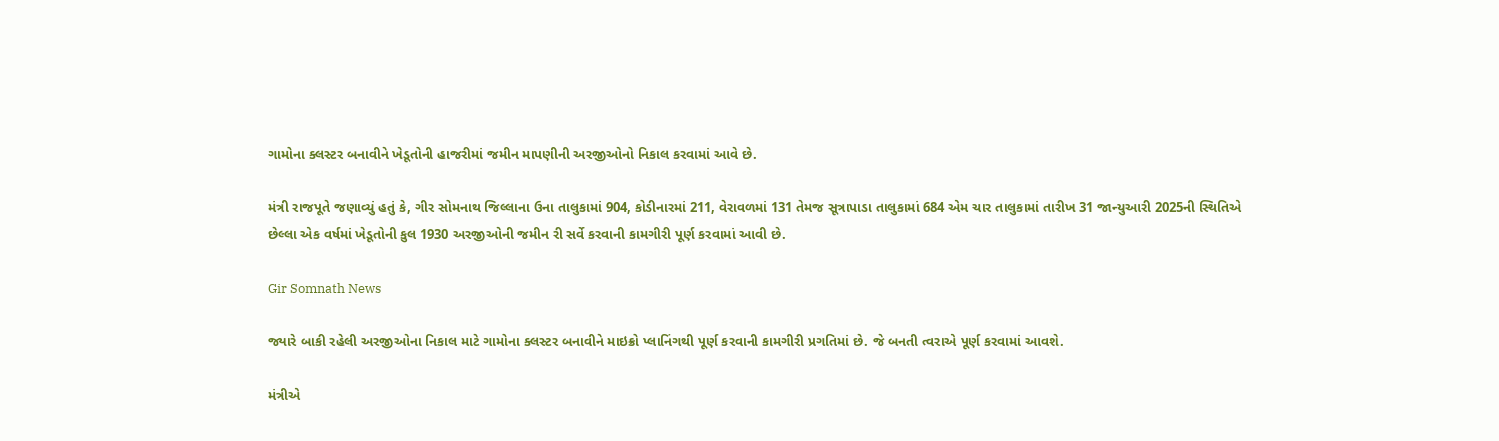ગામોના ક્લસ્ટર બનાવીને ખેડૂતોની હાજરીમાં જમીન માપણીની અરજીઓનો નિકાલ કરવામાં આવે છે.

મંત્રી રાજપૂતે જણાવ્યું હતું કે, ગીર સોમનાથ જિલ્લાના ઉના તાલુકામાં 904, કોડીનારમાં 211, વેરાવળમાં 131 તેમજ સૂત્રાપાડા તાલુકામાં 684 એમ ચાર તાલુકામાં તારીખ 31 જાન્યુઆરી 2025ની સ્થિતિએ છેલ્લા એક વર્ષમાં ખેડૂતોની કુલ 1930 અરજીઓની જમીન રી સર્વે કરવાની કામગીરી પૂર્ણ કરવામાં આવી છે.

Gir Somnath News

જ્યારે બાકી રહેલી અરજીઓના નિકાલ માટે ગામોના ક્લસ્ટર બનાવીને માઇક્રો પ્લાનિંગથી પૂર્ણ કરવાની કામગીરી પ્રગતિમાં છે. જે બનતી ત્વરાએ પૂર્ણ કરવામાં આવશે.

મંત્રીએ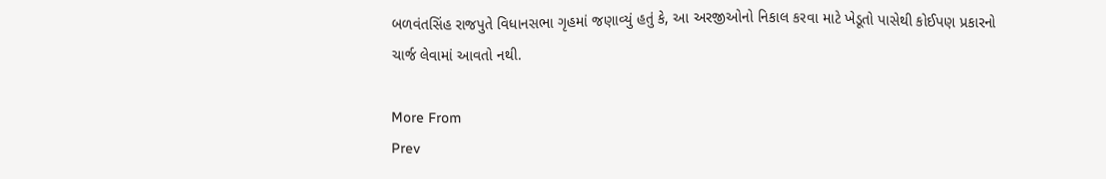બળવંતસિંહ રાજપુતે વિધાનસભા ગૃહમાં જણાવ્યું હતું કે, આ અરજીઓનો નિકાલ કરવા માટે ખેડૂતો પાસેથી કોઈપણ પ્રકારનો ચાર્જ લેવામાં આવતો નથી.

More From
Prev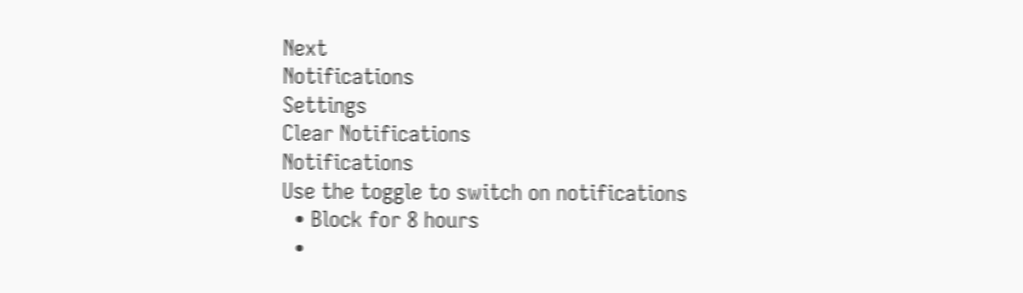Next
Notifications
Settings
Clear Notifications
Notifications
Use the toggle to switch on notifications
  • Block for 8 hours
  •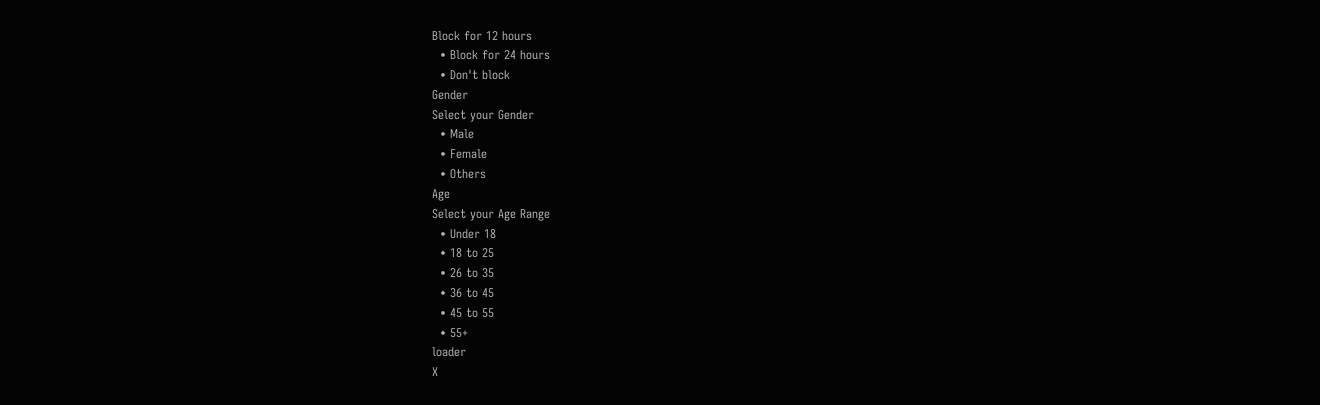Block for 12 hours
  • Block for 24 hours
  • Don't block
Gender
Select your Gender
  • Male
  • Female
  • Others
Age
Select your Age Range
  • Under 18
  • 18 to 25
  • 26 to 35
  • 36 to 45
  • 45 to 55
  • 55+
loader
X